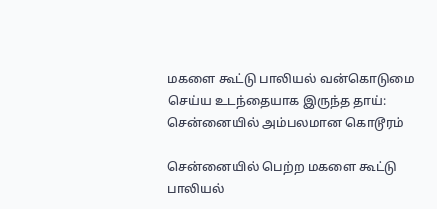மகளை கூட்டு பாலியல் வன்கொடுமை செய்ய உடந்தையாக இருந்த தாய்: சென்னையில் அம்பலமான கொடூரம்

சென்னையில் பெற்ற மகளை கூட்டு பாலியல்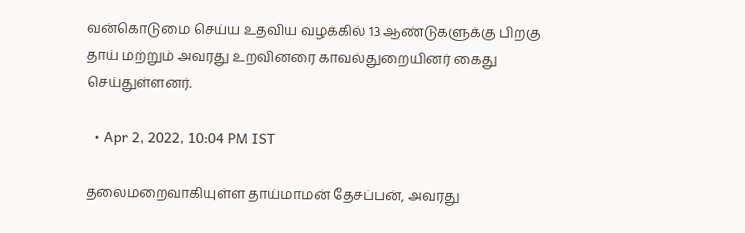வன்கொடுமை செய்ய உதவிய வழக்கில் 13 ஆண்டுகளுக்கு பிறகு தாய் மற்றும் அவரது உறவினரை காவல்துறையினர் கைது செய்துள்ளனர்.

  • Apr 2, 2022, 10:04 PM IST

தலைமறைவாகியுள்ள தாய்மாமன் தேசப்பன், அவரது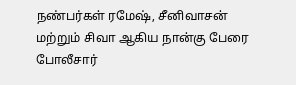நண்பர்கள் ரமேஷ், சீனிவாசன் மற்றும் சிவா ஆகிய நான்கு பேரை போலீசார்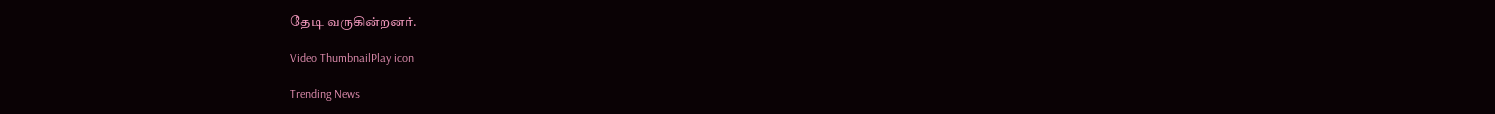தேடி வருகின்றனர்.

Video ThumbnailPlay icon

Trending News